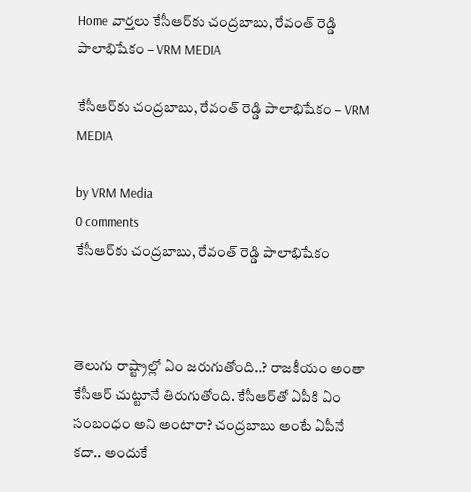Home వార్తలు కేసీఆర్‌కు చంద్రబాబు, రేవంత్ రెడ్డి పాలాభిషేకం – VRM MEDIA

కేసీఆర్‌కు చంద్రబాబు, రేవంత్ రెడ్డి పాలాభిషేకం – VRM MEDIA

by VRM Media
0 comments
కేసీఆర్‌కు చంద్రబాబు, రేవంత్ రెడ్డి పాలాభిషేకం



తెలుగు రాష్ట్రాల్లో ఏం జరుగుతోంది..? రాజకీయం అంతా కేసీఆర్ చుట్టూనే తిరుగుతోంది. కేసీఆర్‌తో ఏపీకి ఏం సంబంధం అని అంటారా? చంద్రబాబు అంటే ఏపీనే కదా.. అందుకే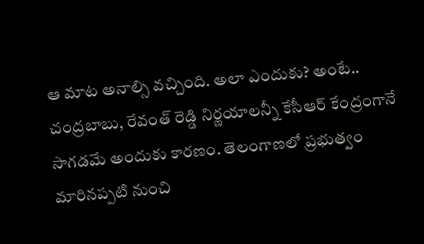ఆ మాట అనాల్సి వచ్చింది. అలా ఎందుకు? అంటే.. చంద్రబాబు, రేవంత్ రెడ్డి నిర్ణయాలన్నీ కేసీఆర్ కేంద్రంగానే సాగడమే అందుకు కారణం. తెలంగాణలో ప్రభుత్వం మారినప్పటి నుంచి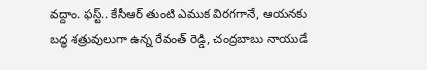వద్దాం. ఫస్ట్.. కేసీఆర్ తుంటి ఎముక విరగగానే, ఆయనకు బద్ధ శత్రువులుగా ఉన్న రేవంత్ రెడ్డి, చంద్రబాబు నాయుడే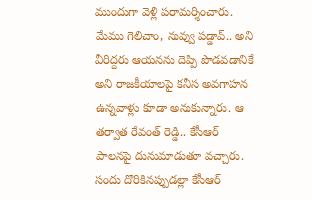ముందుగా వెళ్లి పరామర్శించారు. మేము గెలిచాం, నువ్వు పడ్డావ్.. అని వీరిద్దరు ఆయనను దెప్పి పొడవడానికే అని రాజకీయాలపై కనీస అవగాహన ఉన్నవాళ్లు కూడా అనుకున్నారు. ఆ తర్వాత రేవంత్ రెడ్డి.. కేసీఆర్ పాలనపై దునుమాడుతూ వచ్చారు. సందు దొరికినప్పుడల్లా కేసీఆర్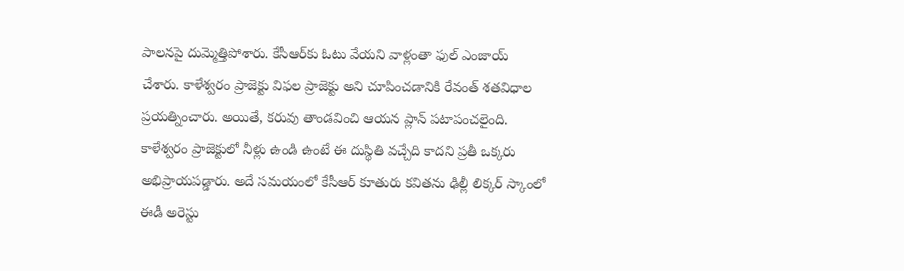పాలనపై దుమ్మెత్తిపోశారు. కేసీఆర్‌కు ఓటు వేయని వాళ్లంతా ఫుల్ ఎంజాయ్ చేశారు. కాళేశ్వరం ప్రాజెక్టు విఫల ప్రాజెక్టు అని చూపించడానికి రేవంత్ శతవిధాల ప్రయత్నించారు. అయితే, కరువు తాండవించి ఆయన ప్లాన్ పటాపంచలైంది. కాళేశ్వరం ప్రాజెక్టులో నీళ్లు ఉండి ఉంటే ఈ దుస్థితి వచ్చేది కాదని ప్రతీ ఒక్కరు అభిప్రాయపడ్డారు. అదే సమయంలో కేసీఆర్ కూతురు కవితను ఢిల్లీ లిక్కర్ స్కాంలో ఈడీ అరెస్టు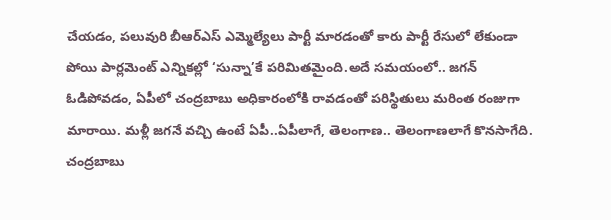చేయడం, పలువురి బీఆర్ఎస్ ఎమ్మెల్యేలు పార్టీ మారడంతో కారు పార్టీ రేసులో లేకుండా పోయి పార్లమెంట్ ఎన్నికల్లో ‘సున్నా’కే పరిమితమైంది.అదే సమయంలో.. జగన్ ఓడిపోవడం, ఏపీలో చంద్రబాబు అధికారంలోకి రావడంతో పరిస్థితులు మరింత రంజుగా మారాయి. మళ్లీ జగనే వచ్చి ఉంటే ఏపీ..ఏపీలాగే, తెలంగాణ.. తెలంగాణలాగే కొనసాగేది. చంద్రబాబు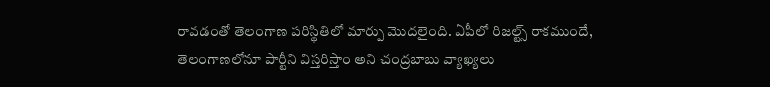రావడంతో తెలంగాణ పరిస్థితిలో మార్పు మొదలైంది. ఏపీలో రిజల్ట్స్ రాకముందే, తెలంగాణలోనూ పార్టీని విస్తరిస్తాం అని చంద్రబాబు వ్యాఖ్యలు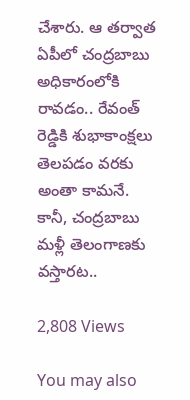చేశారు. ఆ తర్వాత ఏపీలో చంద్రబాబు అధికారంలోకి రావడం.. రేవంత్ రెడ్డికి శుభాకాంక్షలు తెలపడం వరకు అంతా కామనే. కానీ, చంద్రబాబు మళ్లీ తెలంగాణకు వస్తారట..

2,808 Views

You may also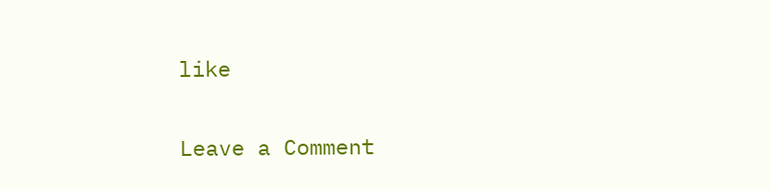like

Leave a Comment